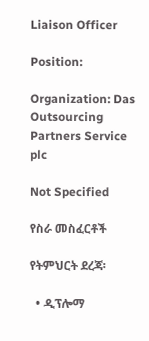Liaison Officer

Position:

Organization: Das Outsourcing Partners Service plc

Not Specified

የስራ መስፈርቶች

የትምህርት ደረጃ፡

  • ዲፕሎማ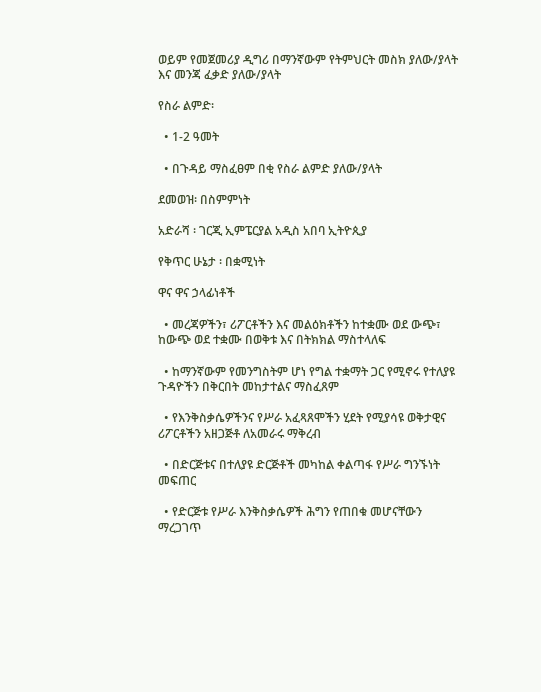ወይም የመጀመሪያ ዲግሪ በማንኛውም የትምህርት መስክ ያለው/ያላት እና መንጃ ፈቃድ ያለው/ያላት

የስራ ልምድ፡

  • 1-2 ዓመት

  • በጉዳይ ማስፈፀም በቂ የስራ ልምድ ያለው/ያላት

ደመወዝ፡ በስምምነት

አድራሻ ፡ ገርጂ ኢምፔርያል አዲስ አበባ ኢትዮጲያ

የቅጥር ሁኔታ ፡ በቋሚነት

ዋና ዋና ኃላፊነቶች

  • መረጃዎችን፣ ሪፖርቶችን እና መልዕክቶችን ከተቋሙ ወደ ውጭ፣ ከውጭ ወደ ተቋሙ በወቅቱ እና በትክክል ማስተላለፍ

  • ከማንኛውም የመንግስትም ሆነ የግል ተቋማት ጋር የሚኖሩ የተለያዩ ጉዳዮችን በቅርበት መከታተልና ማስፈጸም

  • የእንቅስቃሴዎችንና የሥራ አፈጻጸሞችን ሂደት የሚያሳዩ ወቅታዊና ሪፖርቶችን አዘጋጅቶ ለአመራሩ ማቅረብ

  • በድርጅቱና በተለያዩ ድርጅቶች መካከል ቀልጣፋ የሥራ ግንኙነት መፍጠር

  • የድርጅቱ የሥራ እንቅስቃሴዎች ሕግን የጠበቁ መሆናቸውን ማረጋገጥ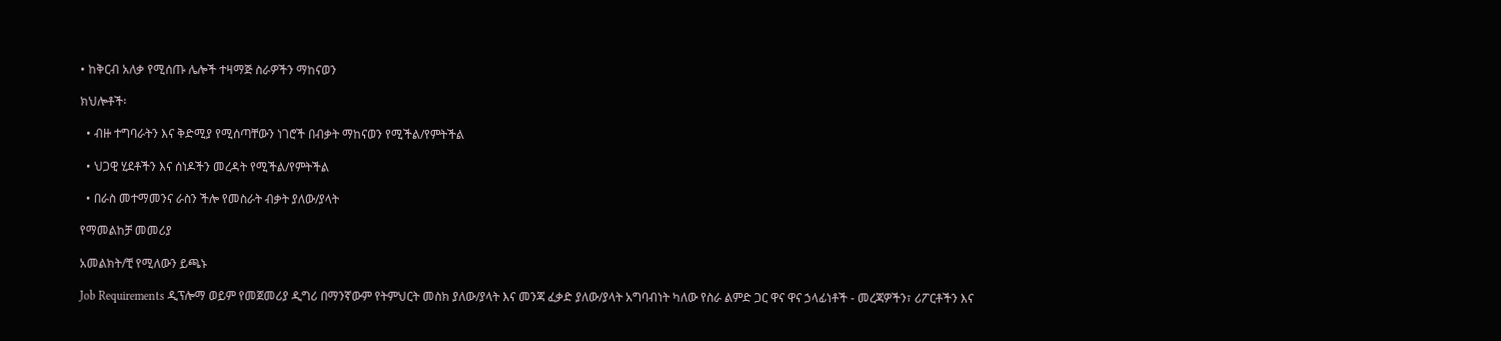• ከቅርብ አለቃ የሚሰጡ ሌሎች ተዛማጅ ስራዎችን ማከናወን

ክህሎቶች፡

  • ብዙ ተግባራትን እና ቅድሚያ የሚሰጣቸውን ነገሮች በብቃት ማከናወን የሚችል/የምትችል

  • ህጋዊ ሂደቶችን እና ሰነዶችን መረዳት የሚችል/የምትችል

  • በራስ መተማመንና ራስን ችሎ የመስራት ብቃት ያለው/ያላት

የማመልከቻ መመሪያ

አመልክት/ቺ የሚለውን ይጫኑ

Job Requirements ዲፕሎማ ወይም የመጀመሪያ ዲግሪ በማንኛውም የትምህርት መስክ ያለው/ያላት እና መንጃ ፈቃድ ያለው/ያላት አግባብነት ካለው የስራ ልምድ ጋር ዋና ዋና ኃላፊነቶች - መረጃዎችን፣ ሪፖርቶችን እና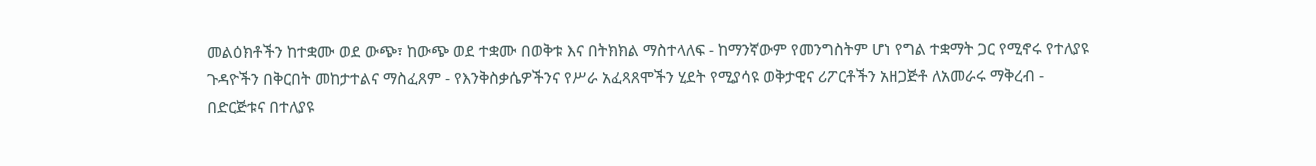መልዕክቶችን ከተቋሙ ወደ ውጭ፣ ከውጭ ወደ ተቋሙ በወቅቱ እና በትክክል ማስተላለፍ - ከማንኛውም የመንግስትም ሆነ የግል ተቋማት ጋር የሚኖሩ የተለያዩ ጉዳዮችን በቅርበት መከታተልና ማስፈጸም - የእንቅስቃሴዎችንና የሥራ አፈጻጸሞችን ሂደት የሚያሳዩ ወቅታዊና ሪፖርቶችን አዘጋጅቶ ለአመራሩ ማቅረብ - በድርጅቱና በተለያዩ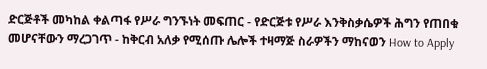ድርጅቶች መካከል ቀልጣፋ የሥራ ግንኙነት መፍጠር - የድርጅቱ የሥራ እንቅስቃሴዎች ሕግን የጠበቁ መሆናቸውን ማረጋገጥ - ከቅርብ አለቃ የሚሰጡ ሌሎች ተዛማጅ ስራዎችን ማከናወን How to Apply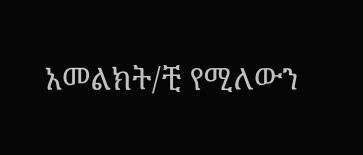አመልክት/ቺ የሚለውን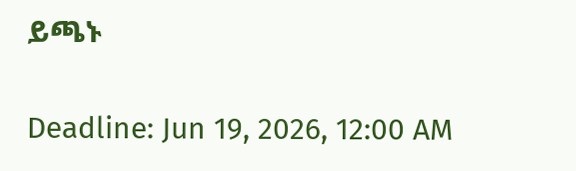ይጫኑ

Deadline: Jun 19, 2026, 12:00 AM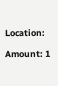Location:

Amount: 1